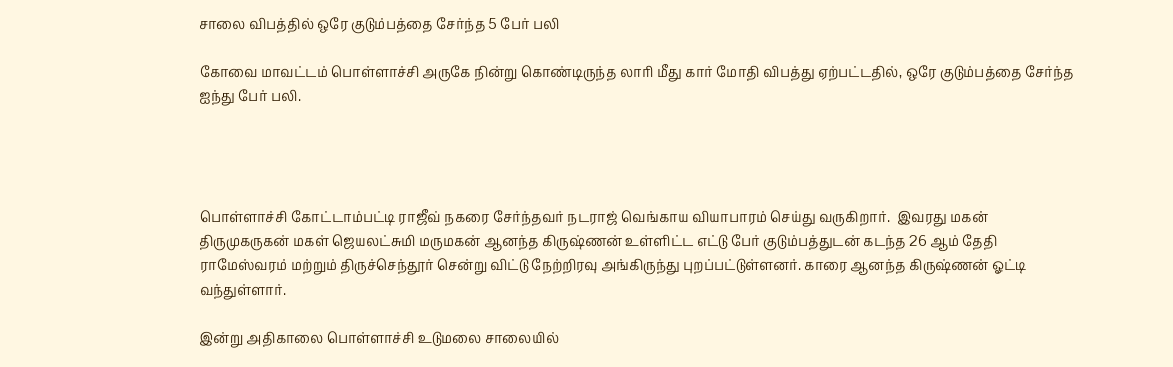சாலை விபத்தில் ஒரே குடும்பத்தை சேர்ந்த 5 பேர் பலி

கோவை மாவட்டம் பொள்ளாச்சி அருகே நின்று கொண்டிருந்த லாரி மீது கார் மோதி விபத்து ஏற்பட்டதில், ஒரே குடும்பத்தை சேர்ந்த  ஐந்து பேர் பலி.




பொள்ளாச்சி கோட்டாம்பட்டி ராஜீவ் நகரை சேர்ந்தவர் நடராஜ் வெங்காய வியாபாரம் செய்து வருகிறார்.  இவரது மகன் திருமுகருகன் மகள் ஜெயலட்சுமி மருமகன் ஆனந்த கிருஷ்ணன் உள்ளிட்ட எட்டு பேர் குடும்பத்துடன் கடந்த 26 ஆம் தேதி ராமேஸ்வரம் மற்றும் திருச்செந்தூர் சென்று விட்டு நேற்றிரவு அங்கிருந்து புறப்பட்டுள்ளனர். காரை ஆனந்த கிருஷ்ணன் ஓட்டி வந்துள்ளார்.

இன்று அதிகாலை பொள்ளாச்சி உடுமலை சாலையில்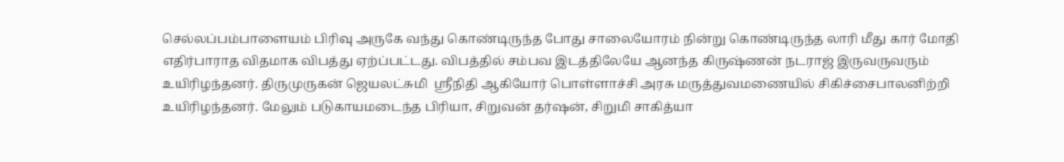செல்லப்பம்பாளையம் பிரிவு அருகே வந்து கொண்டிருந்த போது சாலையோரம் நின்று கொண்டிருந்த லாரி மீது கார் மோதி எதிர்பாராத விதமாக விபத்து ஏற்ப்பட்டது. விபத்தில் சம்பவ இடத்திலேயே ஆனந்த கிருஷ்ணன் நடராஜ் இருவருவரும் உயிரிழந்தனர். திருமுருகன் ஜெயலட்சுமி  ஸ்ரீநிதி ஆகியோர் பொள்ளாச்சி அரசு மருத்துவமணையில் சிகிச்சைபாலனிற்றி உயிரிழந்தனர். மேலும் படுகாயமடைந்த பிரியா, சிறுவன் தர்ஷன், சிறுமி சாகித்யா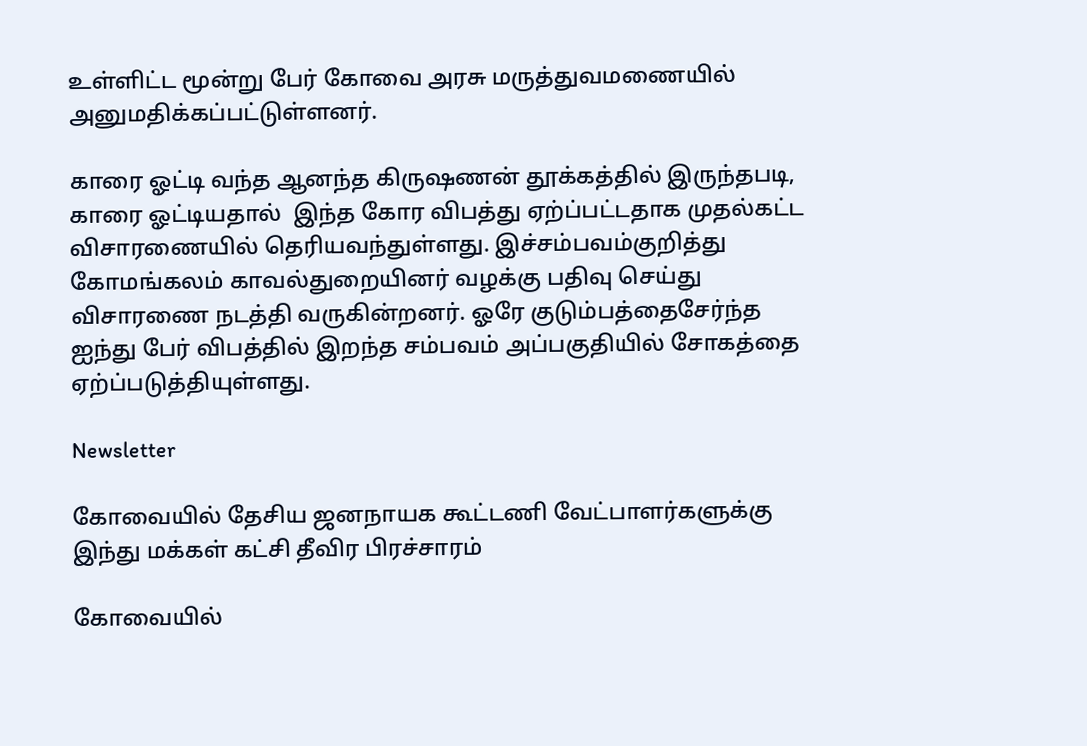உள்ளிட்ட மூன்று பேர் கோவை அரசு மருத்துவமணையில் அனுமதிக்கப்பட்டுள்ளனர்.

காரை ஓட்டி வந்த ஆனந்த கிருஷணன் தூக்கத்தில் இருந்தபடி, காரை ஓட்டியதால்  இந்த கோர விபத்து ஏற்ப்பட்டதாக முதல்கட்ட விசாரணையில் தெரியவந்துள்ளது. இச்சம்பவம்குறித்து கோமங்கலம் காவல்துறையினர் வழக்கு பதிவு செய்து விசாரணை நடத்தி வருகின்றனர். ஓரே குடும்பத்தைசேர்ந்த ஐந்து பேர் விபத்தில் இறந்த சம்பவம் அப்பகுதியில் சோகத்தை ஏற்ப்படுத்தியுள்ளது.

Newsletter

கோவையில் தேசிய ஜனநாயக கூட்டணி வேட்பாளர்களுக்கு இந்து மக்கள் கட்சி தீவிர பிரச்சாரம்

கோவையில்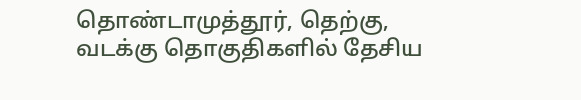தொண்டாமுத்தூர், தெற்கு, வடக்கு தொகுதிகளில் தேசிய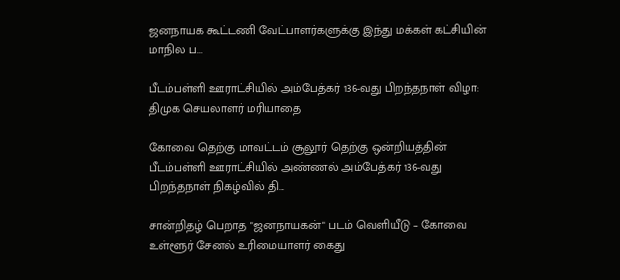ஜனநாயக கூட்டணி வேட்பாளர்களுக்கு இந்து மக்கள் கட்சியின் மாநில ப...

பீடம்பள்ளி ஊராட்சியில் அம்பேத்கர் 136-வது பிறந்தநாள் விழா: திமுக செயலாளர் மரியாதை

கோவை தெற்கு மாவட்டம் சூலூர் தெற்கு ஒன்றியத்தின் பீடம்பள்ளி ஊராட்சியில் அண்ணல் அம்பேத்கர் 136-வது பிறந்தநாள் நிகழ்வில் தி...

சான்றிதழ் பெறாத "ஜனநாயகன்" படம் வெளியீடு – கோவை உள்ளூர் சேனல் உரிமையாளர் கைது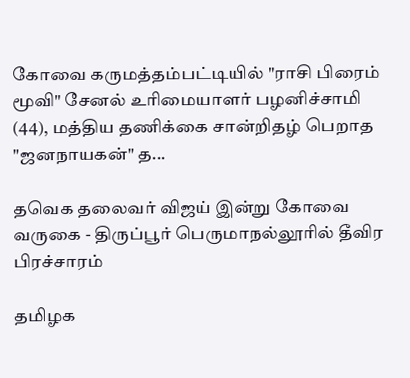கோவை கருமத்தம்பட்டியில் "ராசி பிரைம் மூவி" சேனல் உரிமையாளர் பழனிச்சாமி (44), மத்திய தணிக்கை சான்றிதழ் பெறாத "ஜனநாயகன்" த...

தவெக தலைவர் விஜய் இன்று கோவை வருகை - திருப்பூர் பெருமாநல்லூரில் தீவிர பிரச்சாரம்

தமிழக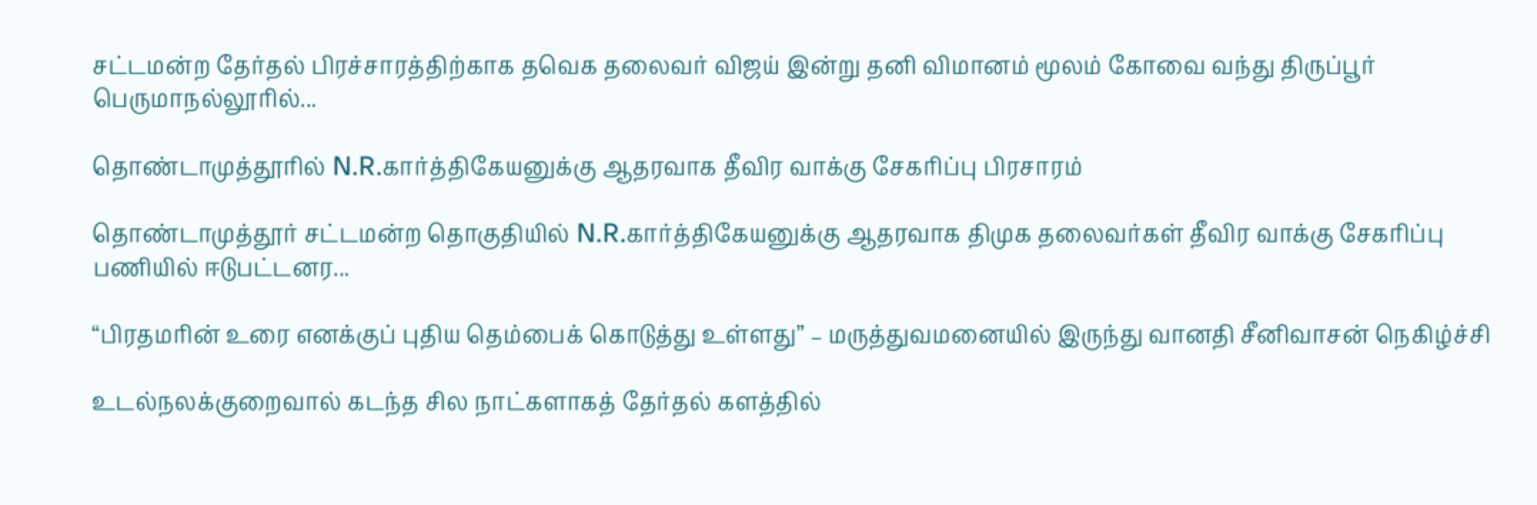சட்டமன்ற தேர்தல் பிரச்சாரத்திற்காக தவெக தலைவர் விஜய் இன்று தனி விமானம் மூலம் கோவை வந்து திருப்பூர் பெருமாநல்லூரில்...

தொண்டாமுத்தூரில் N.R.கார்த்திகேயனுக்கு ஆதரவாக தீவிர வாக்கு சேகரிப்பு பிரசாரம்

தொண்டாமுத்தூர் சட்டமன்ற தொகுதியில் N.R.கார்த்திகேயனுக்கு ஆதரவாக திமுக தலைவர்கள் தீவிர வாக்கு சேகரிப்பு பணியில் ஈடுபட்டனர...

“பிரதமரின் உரை எனக்குப் புதிய தெம்பைக் கொடுத்து உள்ளது” – மருத்துவமனையில் இருந்து வானதி சீனிவாசன் நெகிழ்ச்சி

உடல்நலக்குறைவால் கடந்த சில நாட்களாகத் தேர்தல் களத்தில்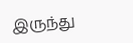இருந்து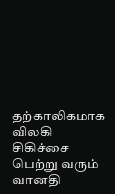தற்காலிகமாக விலகி சிகிச்சை பெற்று வரும் வானதி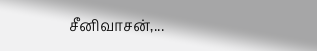சீனிவாசன்,...